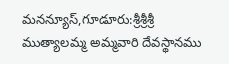మనన్యూస్,గూడూరు:శ్రీశ్రీశ్రీ ముత్యాలమ్మ అమ్మవారి దేవస్థానము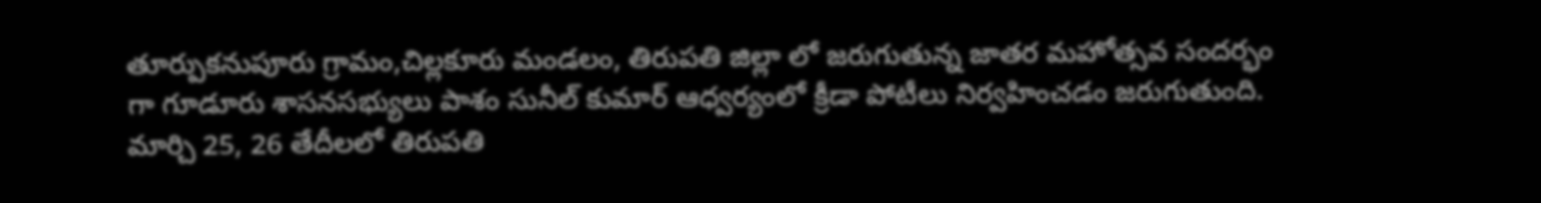తూర్పుకనుపూరు గ్రామం,చిల్లకూరు మండలం, తిరుపతి జిల్లా లో జరుగుతున్న జాతర మహోత్సవ సందర్భం గా గూడూరు శాసనసభ్యులు పాశం సునీల్ కుమార్ ఆధ్వర్యంలో క్రీడా పోటీలు నిర్వహించడం జరుగుతుంది. మార్చి 25, 26 తేదీలలో తిరుపతి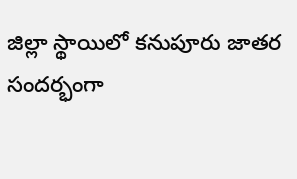జిల్లా స్థాయిలో కనుపూరు జాతర సందర్భంగా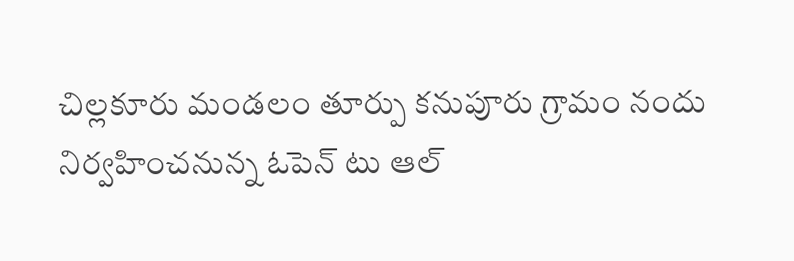చిల్లకూరు మండలం తూర్పు కనుపూరు గ్రామం నందు నిర్వహించనున్న ఓపెన్ టు ఆల్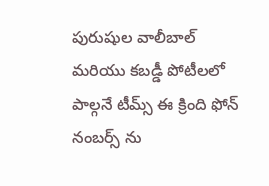పురుషుల వాలీబాల్ మరియు కబడ్డీ పోటీలలో పాల్గనే టీమ్స్ ఈ క్రింది ఫోన్ నంబర్స్ ను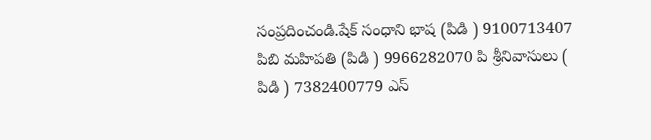సంప్రదించండి.షేక్ సంధాని భాష (పిడి ) 9100713407 పిబి మహిపతి (పిడి ) 9966282070 పి శ్రీనివాసులు ( పిడి ) 7382400779 ఎస్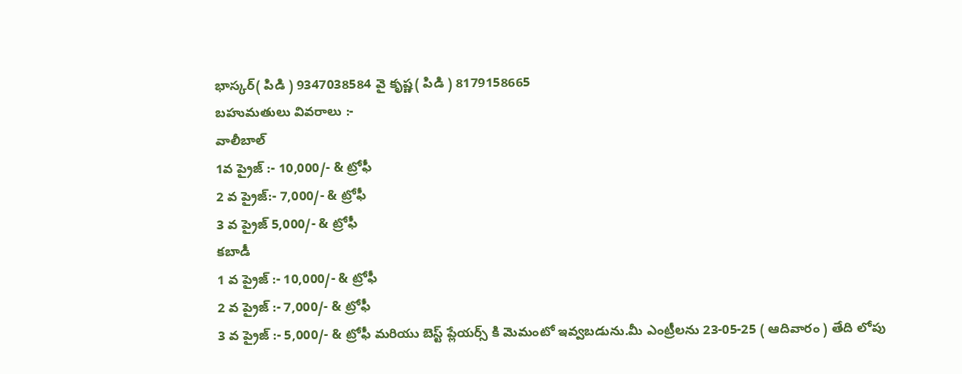భాస్కర్( పిడి ) 9347038584 వై కృష్ణ( పిడి ) 8179158665
బహుమతులు వివరాలు :-
వాలీబాల్
1వ ప్రైజ్ :- 10,000/- & ట్రోఫీ
2 వ ప్రైజ్:- 7,000/- & ట్రోఫీ
3 వ ప్రైజ్ 5,000/- & ట్రోఫీ
కబాడీ
1 వ ప్రైజ్ :- 10,000/- & ట్రోఫీ
2 వ ప్రైజ్ :- 7,000/- & ట్రోఫీ
3 వ ప్రైజ్ :- 5,000/- & ట్రోఫీ మరియు బెస్ట్ ప్లేయర్స్ కి మెమంటో ఇవ్వబడును.మీ ఎంట్రీలను 23-05-25 ( ఆదివారం ) తేది లోపు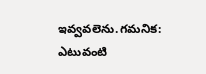ఇవ్వవలెను.గమనిక: ఎటువంటి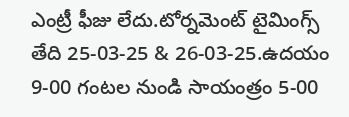ఎంట్రీ ఫీజు లేదు.టోర్నమెంట్ టైమింగ్స్ తేది 25-03-25 & 26-03-25.ఉదయం 9-00 గంటల నుండి సాయంత్రం 5-00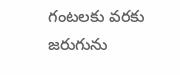గంటలకు వరకు జరుగును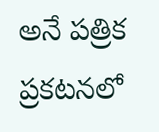అనే పత్రిక ప్రకటనలో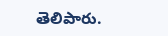తెలిపారు.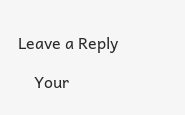Leave a Reply

    Your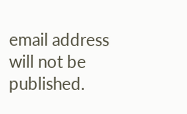email address will not be published.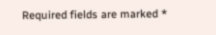Required fields are marked *